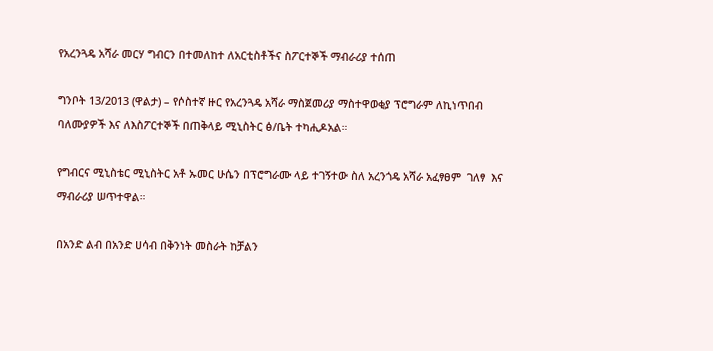የአረንጓዴ አሻራ መርሃ ግብርን በተመለከተ ለአርቲስቶችና ስፖርተኞች ማብራሪያ ተሰጠ

ግንቦት 13/2013 (ዋልታ) – የሶስተኛ ዙር የአረንጓዴ አሻራ ማስጀመሪያ ማስተዋወቂያ ፕሮግራም ለኪነጥበብ ባለሙያዎች እና ለእስፖርተኞች በጠቅላይ ሚኒስትር ፅ/ቤት ተካሒዶአል።

የግብርና ሚኒስቴር ሚኒስትር አቶ ኡመር ሁሴን በፕሮግራሙ ላይ ተገኝተው ስለ አረንጎዴ አሻራ አፈፃፀም  ገለፃ  እና ማብራሪያ ሠጥተዋል።

በአንድ ልብ በአንድ ሀሳብ በቅንነት መስራት ከቻልን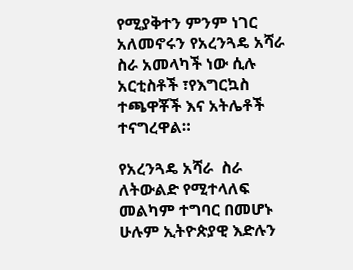የሚያቅተን ምንም ነገር አለመኖሩን የአረንጓዴ አሻራ ስራ አመላካች ነው ሲሉ አርቲስቶች ፣የእግርኳስ ተጫዋቾች እና አትሌቶች ተናግረዋል።

የአረንጓዴ አሻራ  ስራ ለትውልድ የሚተላለፍ መልካም ተግባር በመሆኑ ሁሉም ኢትዮጵያዊ እድሉን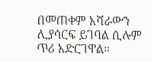በመጠቀም አሻራውን ሊያሳርፍ ይገባል ሲሉም ጥሪ አድርገዋል።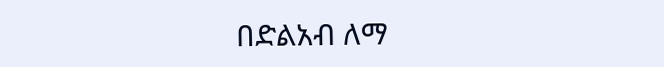በድልአብ ለማ